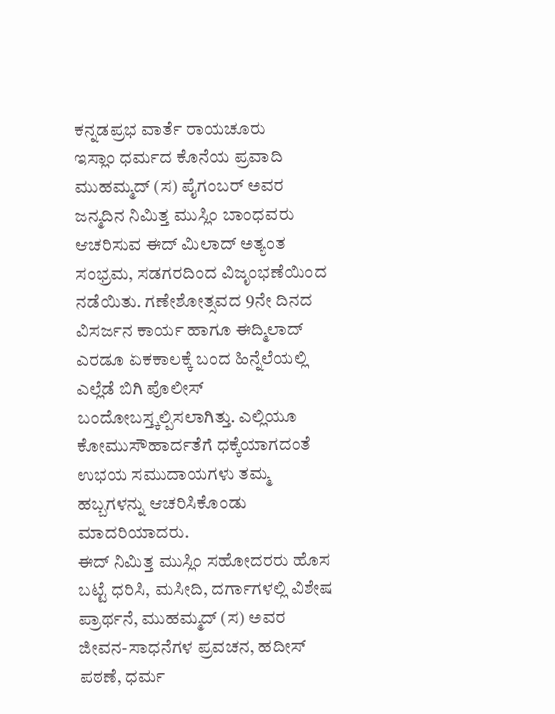ಕನ್ನಡಪ್ರಭ ವಾರ್ತೆ ರಾಯಚೂರು
ಇಸ್ಲಾಂ ಧರ್ಮದ ಕೊನೆಯ ಪ್ರವಾದಿ ಮುಹಮ್ಮದ್ (ಸ) ಪೈಗಂಬರ್ ಅವರ ಜನ್ಮದಿನ ನಿಮಿತ್ತ ಮುಸ್ಲಿಂ ಬಾಂಧವರು ಆಚರಿಸುವ ಈದ್ ಮಿಲಾದ್ ಅತ್ಯಂತ ಸಂಭ್ರಮ, ಸಡಗರದಿಂದ ವಿಜೃಂಭಣೆಯಿಂದ ನಡೆಯಿತು. ಗಣೇಶೋತ್ಸವದ 9ನೇ ದಿನದ ವಿಸರ್ಜನ ಕಾರ್ಯ ಹಾಗೂ ಈದ್ಮಿಲಾದ್ ಎರಡೂ ಏಕಕಾಲಕ್ಕೆ ಬಂದ ಹಿನ್ನೆಲೆಯಲ್ಲಿ ಎಲ್ಲೆಡೆ ಬಿಗಿ ಪೊಲೀಸ್ ಬಂದೋಬಸ್ತ್ಕಲ್ಪಿಸಲಾಗಿತ್ತು. ಎಲ್ಲಿಯೂ ಕೋಮುಸೌಹಾರ್ದತೆಗೆ ಧಕ್ಕೆಯಾಗದಂತೆ ಉಭಯ ಸಮುದಾಯಗಳು ತಮ್ಮ ಹಬ್ಬಗಳನ್ನು ಆಚರಿಸಿಕೊಂಡು ಮಾದರಿಯಾದರು.
ಈದ್ ನಿಮಿತ್ತ ಮುಸ್ಲಿಂ ಸಹೋದರರು ಹೊಸ ಬಟ್ಟೆ ಧರಿಸಿ, ಮಸೀದಿ, ದರ್ಗಾಗಳಲ್ಲಿ ವಿಶೇಷ ಪ್ರಾರ್ಥನೆ, ಮುಹಮ್ಮದ್ (ಸ) ಅವರ ಜೀವನ-ಸಾಧನೆಗಳ ಪ್ರವಚನ, ಹದೀಸ್ ಪಠಣೆ, ಧರ್ಮ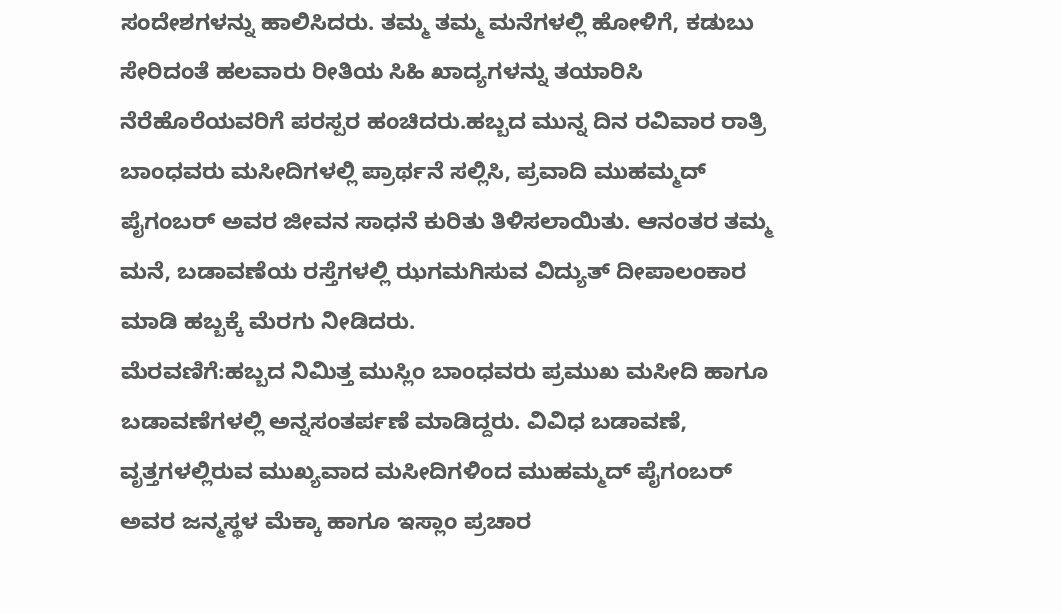ಸಂದೇಶಗಳನ್ನು ಹಾಲಿಸಿದರು. ತಮ್ಮ ತಮ್ಮ ಮನೆಗಳಲ್ಲಿ ಹೋಳಿಗೆ, ಕಡುಬು ಸೇರಿದಂತೆ ಹಲವಾರು ರೀತಿಯ ಸಿಹಿ ಖಾದ್ಯಗಳನ್ನು ತಯಾರಿಸಿ ನೆರೆಹೊರೆಯವರಿಗೆ ಪರಸ್ಪರ ಹಂಚಿದರು.ಹಬ್ಬದ ಮುನ್ನ ದಿನ ರವಿವಾರ ರಾತ್ರಿ ಬಾಂಧವರು ಮಸೀದಿಗಳಲ್ಲಿ ಪ್ರಾರ್ಥನೆ ಸಲ್ಲಿಸಿ, ಪ್ರವಾದಿ ಮುಹಮ್ಮದ್ ಪೈಗಂಬರ್ ಅವರ ಜೀವನ ಸಾಧನೆ ಕುರಿತು ತಿಳಿಸಲಾಯಿತು. ಆನಂತರ ತಮ್ಮ ಮನೆ, ಬಡಾವಣೆಯ ರಸ್ತೆಗಳಲ್ಲಿ ಝಗಮಗಿಸುವ ವಿದ್ಯುತ್ ದೀಪಾಲಂಕಾರ ಮಾಡಿ ಹಬ್ಬಕ್ಕೆ ಮೆರಗು ನೀಡಿದರು.
ಮೆರವಣಿಗೆ:ಹಬ್ಬದ ನಿಮಿತ್ತ ಮುಸ್ಲಿಂ ಬಾಂಧವರು ಪ್ರಮುಖ ಮಸೀದಿ ಹಾಗೂ ಬಡಾವಣೆಗಳಲ್ಲಿ ಅನ್ನಸಂತರ್ಪಣೆ ಮಾಡಿದ್ದರು. ವಿವಿಧ ಬಡಾವಣೆ, ವೃತ್ತಗಳಲ್ಲಿರುವ ಮುಖ್ಯವಾದ ಮಸೀದಿಗಳಿಂದ ಮುಹಮ್ಮದ್ ಪೈಗಂಬರ್ ಅವರ ಜನ್ಮಸ್ಥಳ ಮೆಕ್ಕಾ ಹಾಗೂ ಇಸ್ಲಾಂ ಪ್ರಚಾರ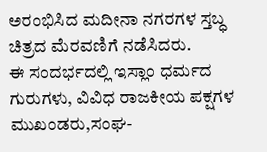ಅರಂಭಿಸಿದ ಮದೀನಾ ನಗರಗಳ ಸ್ತಬ್ಧ ಚಿತ್ರದ ಮೆರವಣಿಗೆ ನಡೆಸಿದರು.
ಈ ಸಂದರ್ಭದಲ್ಲಿ ಇಸ್ಲಾಂ ಧರ್ಮದ ಗುರುಗಳು, ವಿವಿಧ ರಾಜಕೀಯ ಪಕ್ಷಗಳ ಮುಖಂಡರು,ಸಂಘ-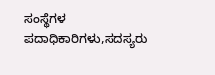ಸಂಸ್ಥೆಗಳ ಪದಾಧಿಕಾರಿಗಳು,ಸದಸ್ಯರು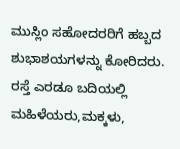ಮುಸ್ಲಿಂ ಸಹೋದರರಿಗೆ ಹಬ್ಬದ ಶುಭಾಶಯಗಳನ್ನು ಕೋರಿದರು. ರಸ್ತೆ ಎರಡೂ ಬದಿಯಲ್ಲಿ ಮಹಿಳೆಯರು,ಮಕ್ಕಳು,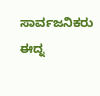ಸಾರ್ವಜನಿಕರು ಈದ್ನ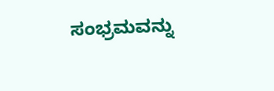ಸಂಭ್ರಮವನ್ನು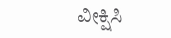ವೀಕ್ಷಿಸಿ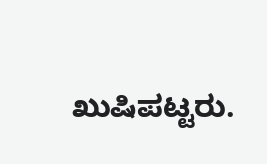ಖುಷಿಪಟ್ಟರು.